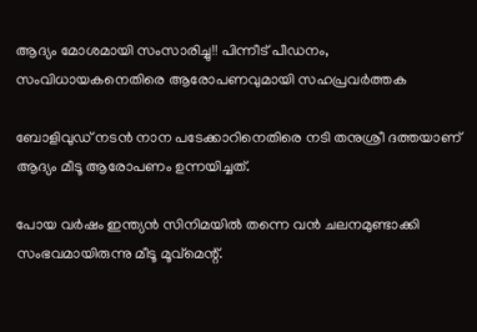ആദ്യം മോശമായി സംസാരിച്ചു!! പിന്നീട് പീഡനം, സംവിധായകനെതിരെ ആരോപണവുമായി സഹപ്രവർത്തക

ബോളിവുഡ് നടൻ നാന പടേക്കാറിനെതിരെ നടി തനുശ്രീ ദത്തയാണ് ആദ്യം മീടൂ ആരോപണം ഉന്നയിച്ചത്.

പോയ വർഷം ഇന്ത്യൻ സിനിമയിൽ തന്നെ വൻ ചലനമുണ്ടാക്കി സംഭവമായിരുന്നു മീടൂ മൂവ്മെന്റ്.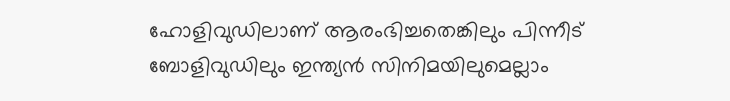ഹോളിവുഡിലാണ് ആരംഭിച്ചതെങ്കിലും പിന്നീട് ബോളിവുഡിലും ഇന്ത്യൻ സിനിമയിലുമെല്ലാം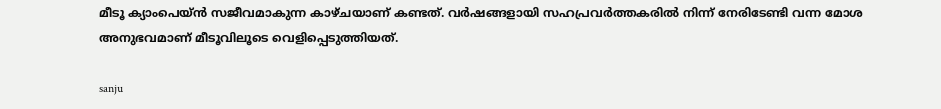മീടൂ ക്യാംപെയ്ൻ സജീവമാകുന്ന കാഴ്ചയാണ് കണ്ടത്. വർഷങ്ങളായി സഹപ്രവർത്തകരിൽ നിന്ന് നേരിടേണ്ടി വന്ന മോശ അനുഭവമാണ് മീടൂവിലൂടെ വെളിപ്പെടുത്തിയത്.

sanju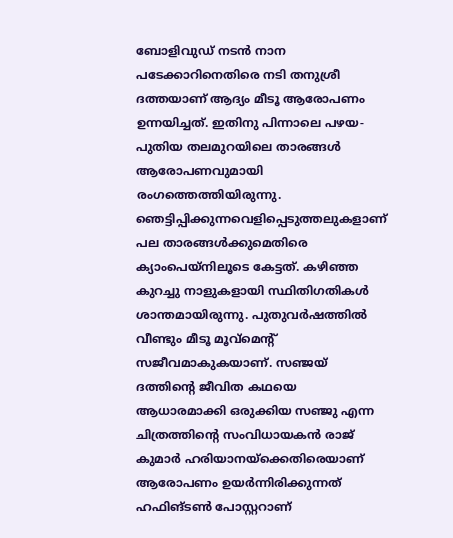ബോളിവുഡ് നടൻ നാന പടേക്കാറിനെതിരെ നടി തനുശ്രീ ദത്തയാണ് ആദ്യം മീടൂ ആരോപണം ഉന്നയിച്ചത്. ഇതിനു പിന്നാലെ പഴയ-പുതിയ തലമുറയിലെ താരങ്ങൾ ആരോപണവുമായി രംഗത്തെത്തിയിരുന്നു. ഞെട്ടിപ്പിക്കുന്നവെളിപ്പെടുത്തലുകളാണ് പല താരങ്ങൾക്കുമെതിരെ ക്യാംപെയ്നിലൂടെ കേട്ടത്. കഴിഞ്ഞ കുറച്ചു നാളുകളായി സ്ഥിതിഗതികൾ ശാന്തമായിരുന്നു. പുതുവർഷത്തിൽ വീണ്ടും മീടൂ മൂവ്മെന്റ് സജീവമാകുകയാണ്. സഞ്ജയ് ദത്തിന്റെ ജീവിത കഥയെ ആധാരമാക്കി ഒരുക്കിയ സഞ്ജു എന്ന ചിത്രത്തിന്റെ സംവിധായകൻ രാജ് കുമാർ ഹരിയാനയ്ക്കെതിരെയാണ് ആരോപണം ഉയർന്നിരിക്കുന്നത് ഹഫിങ്ടൺ പോസ്റ്ററാണ്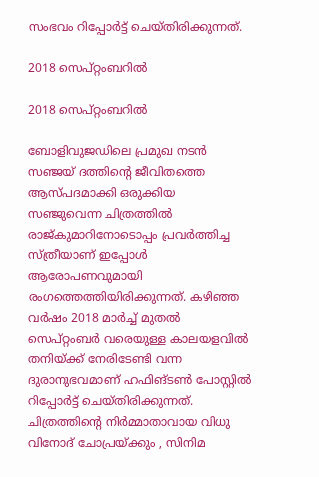സംഭവം റിപ്പോർട്ട് ചെയ്തിരിക്കുന്നത്.

2018 സെപ്റ്റംബറിൽ

2018 സെപ്റ്റംബറിൽ

ബോളിവുജഡിലെ പ്രമുഖ നടൻ സ‍ഞ്ജയ് ദത്തിന്റെ ജീവിതത്തെ ആസ്പദമാക്കി ഒരുക്കിയ സഞ്ജുവെന്ന ചിത്രത്തിൽ രാജ്കുമാറിനോടൊപ്പം പ്രവർത്തിച്ച സ്ത്രീയാണ് ഇപ്പോൾ ആരോപണവുമായി രംഗത്തെത്തിയിരിക്കുന്നത്. കഴിഞ്ഞ വർഷം 2018 മാർച്ച് മുതൽ സെപ്റ്റംബർ വരെയുള്ള കാലയളവിൽ തനിയ്ക്ക് നേരിടേണ്ടി വന്ന ദുരാനുഭവമാണ് ഹഫിങ്ടൺ പോസ്റ്റിൽ റിപ്പോർട്ട് ചെയ്തിരിക്കുന്നത്. ചിത്രത്തിന്റെ നിർമ്മാതാവായ വിധു വിനോദ് ചോപ്രയ്ക്കും , സിനിമ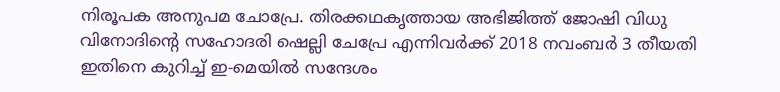നിരൂപക അനുപമ ചോപ്രേ. തിരക്കഥകൃത്തായ അഭിജിത്ത് ജോഷി വിധു വിനോദിന്റെ സഹോദരി ഷെല്ലി ചേപ്രേ എന്നിവർക്ക് 2018 നവംബർ 3 തീയതി ഇതിനെ കുറിച്ച് ഇ-മെയിൽ സന്ദേശം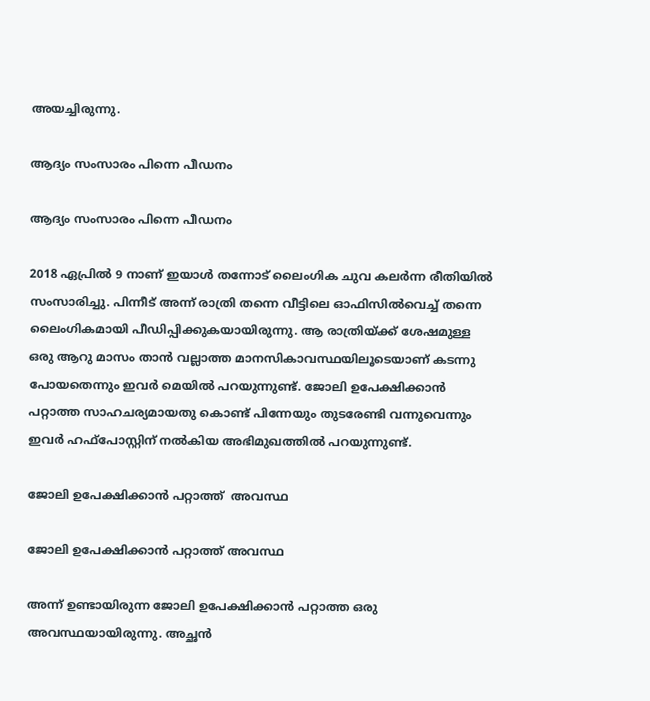അയച്ചിരുന്നു.

ആദ്യം സംസാരം പിന്നെ പീഡനം

ആദ്യം സംസാരം പിന്നെ പീഡനം

2018 ഏപ്രിൽ 9 നാണ് ഇയാൾ തന്നോട് ലൈംഗിക ചുവ കലർന്ന രീതിയിൽ സംസാരിച്ചു. പിന്നീട് അന്ന് രാത്രി തന്നെ വീട്ടിലെ ഓഫിസിൽവെച്ച് തന്നെ ലൈംഗികമായി പീഡിപ്പിക്കുകയായിരുന്നു. ആ രാത്രിയ്ക്ക് ശേഷമുള്ള ഒരു ആറു മാസം താൻ വല്ലാത്ത മാനസികാവസ്ഥയിലൂടെയാണ് കടന്നു പോയതെന്നും ഇവർ മെയിൽ പറയുന്നുണ്ട്. ജോലി ഉപേക്ഷിക്കാൻ പറ്റാത്ത സാഹചര്യമായതു കൊണ്ട് പിന്നേയും തുടരേണ്ടി വന്നുവെന്നും ഇവർ ഹഫ്പോസ്റ്റിന് നൽകിയ അഭിമുഖത്തിൽ പറയുന്നുണ്ട്.

ജോലി ഉപേക്ഷിക്കാൻ പറ്റാത്ത്  അവസ്ഥ

ജോലി ഉപേക്ഷിക്കാൻ പറ്റാത്ത് അവസ്ഥ

അന്ന് ഉണ്ടായിരുന്ന ജോലി ഉപേക്ഷിക്കാൻ പറ്റാത്ത ഒരു അവസ്ഥയായിരുന്നു. അച്ഛൻ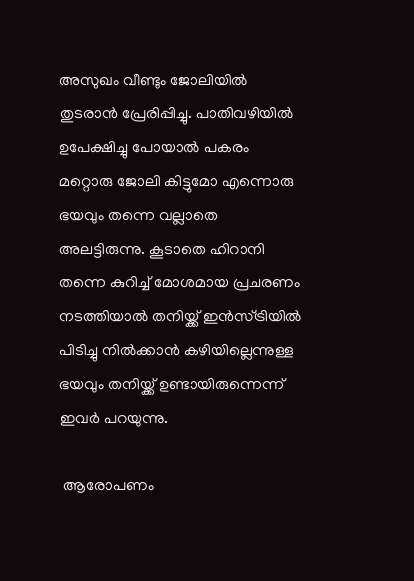അസുഖം വീണ്ടും ജോലിയിൽ തുടരാൻ പ്രേരിപ്പിച്ചു. പാതിവഴിയിൽ ഉപേക്ഷിച്ചു പോയാൽ പകരം മറ്റൊരു ജോലി കിട്ടുമോ എ‌ന്നൊരു ഭയവും തന്നെ വല്ലാതെ അലട്ടിരുന്നു. കൂടാതെ ഹിറാനി തന്നെ കുറിച്ച് മോശമായ പ്രചരണം നടത്തിയാൽ തനിയ്ക്ക് ഇൻസ്ട്രിയിൽ പിടിച്ചു നിൽക്കാൻ കഴിയില്ലെന്നുള്ള ഭയവും തനിയ്ക്ക് ഉണ്ടായിരുന്നെന്ന് ഇവർ പറയുന്നു.

 ആരോപണം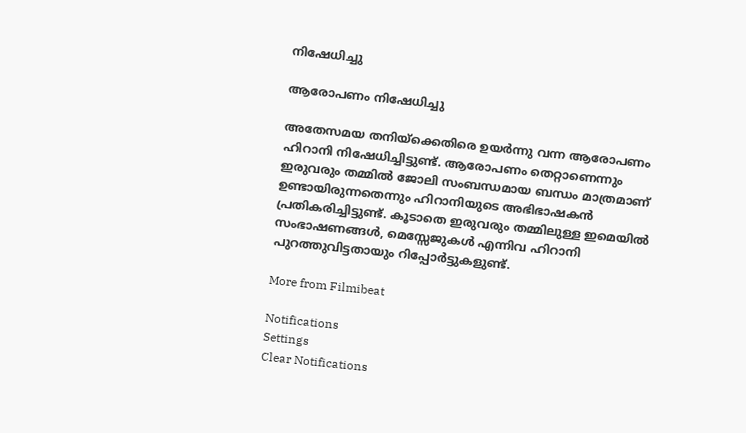നിഷേധിച്ചു

ആരോപണം നിഷേധിച്ചു

അതേസമയ തനിയ്ക്കെതിരെ ഉയർന്നു വന്ന ആരോപണം ഹിറാനി നിഷേധിച്ചിട്ടുണ്ട്. ആരോപണം തെറ്റാണെന്നും ഇരുവരും തമ്മിൽ ജോലി സംബന്ധമായ ബന്ധം മാത്രമാണ് ഉണ്ടായിരുന്നതെന്നും ഹിറാനിയുടെ അഭിഭാഷകൻ പ്രതികരിച്ചിട്ടുണ്ട്. കൂടാതെ ഇരുവരും തമ്മിലുള്ള ഇമെയിൽ സംഭാഷണങ്ങള്‍, മെസ്സേജുകള്‍ എന്നിവ ഹിറാനി പുറത്തുവിട്ടതായും റിപ്പോര്‍ട്ടുകളുണ്ട്.

More from Filmibeat

Notifications
Settings
Clear Notifications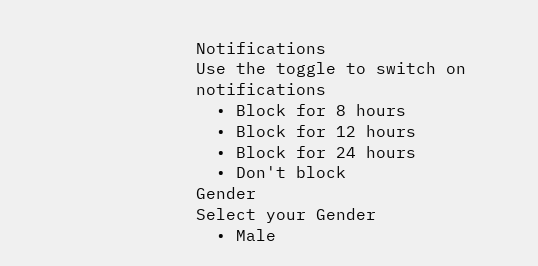Notifications
Use the toggle to switch on notifications
  • Block for 8 hours
  • Block for 12 hours
  • Block for 24 hours
  • Don't block
Gender
Select your Gender
  • Male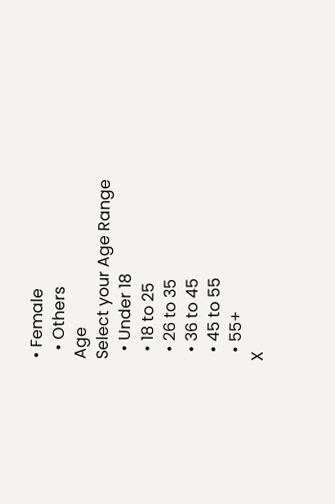• Female
  • Others
Age
Select your Age Range
  • Under 18
  • 18 to 25
  • 26 to 35
  • 36 to 45
  • 45 to 55
  • 55+
X